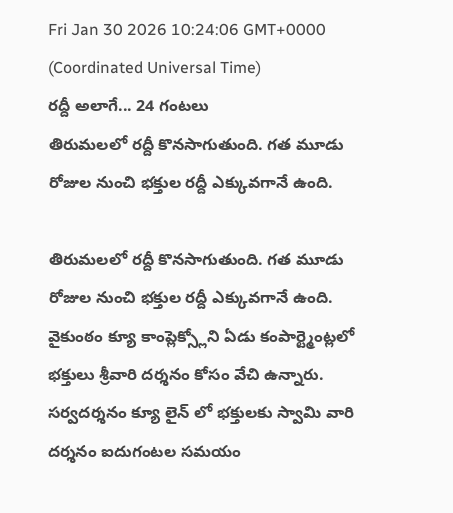Fri Jan 30 2026 10:24:06 GMT+0000 (Coordinated Universal Time)
రద్దీ అలాగే... 24 గంటలు
తిరుమలలో రద్దీ కొనసాగుతుంది. గత మూడు రోజుల నుంచి భక్తుల రద్దీ ఎక్కువగానే ఉంది.

తిరుమలలో రద్దీ కొనసాగుతుంది. గత మూడు రోజుల నుంచి భక్తుల రద్దీ ఎక్కువగానే ఉంది. వైకుంఠం క్యూ కాంప్లెక్స్లోని ఏడు కంపార్ట్మెంట్లలో భక్తులు శ్రీవారి దర్శనం కోసం వేచి ఉన్నారు. సర్వదర్శనం క్యూ లైన్ లో భక్తులకు స్వామి వారి దర్శనం ఐదుగంటల సమయం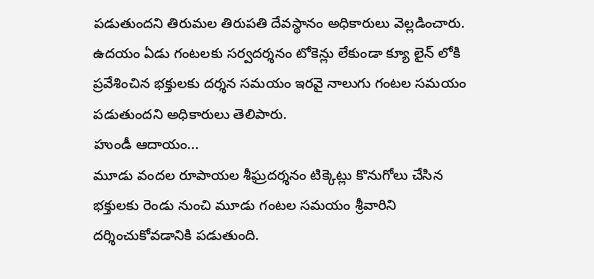పడుతుందని తిరుమల తిరుపతి దేవస్థానం అధికారులు వెల్లడించారు. ఉదయం ఏడు గంటలకు సర్వదర్శనం టోకెన్లు లేకుండా క్యూ లైన్ లోకి ప్రవేశించిన భక్తులకు దర్శన సమయం ఇరవై నాలుగు గంటల సమయం పడుతుందని అధికారులు తెలిపారు.
హుండీ ఆదాయం...
మూడు వందల రూపాయల శీఘ్రదర్శనం టిక్కెట్లు కొనుగోలు చేసిన భక్తులకు రెండు నుంచి మూడు గంటల సమయం శ్రీవారిని దర్శించుకోవడానికి పడుతుంది.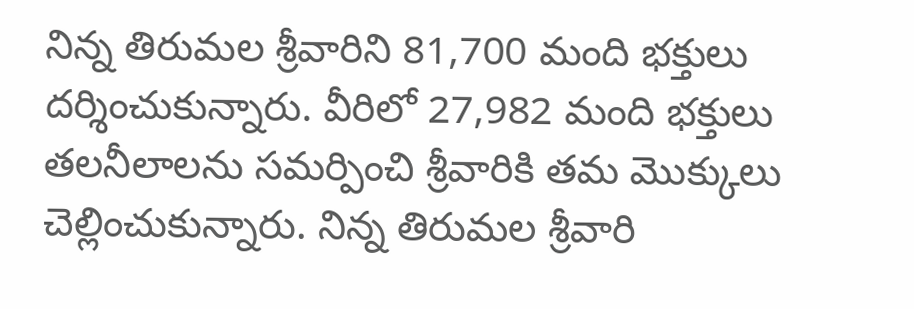నిన్న తిరుమల శ్రీవారిని 81,700 మంది భక్తులు దర్శించుకున్నారు. వీరిలో 27,982 మంది భక్తులు తలనీలాలను సమర్పించి శ్రీవారికి తమ మొక్కులు చెల్లించుకున్నారు. నిన్న తిరుమల శ్రీవారి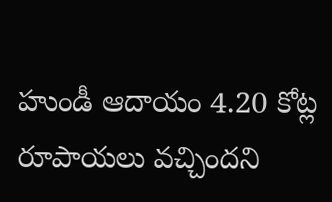హుండీ ఆదాయం 4.20 కోట్ల రూపాయలు వచ్చిందని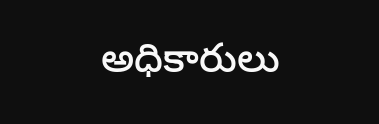అధికారులు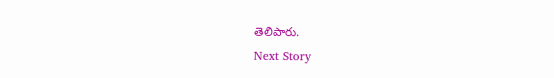తెలిపారు.
Next Story